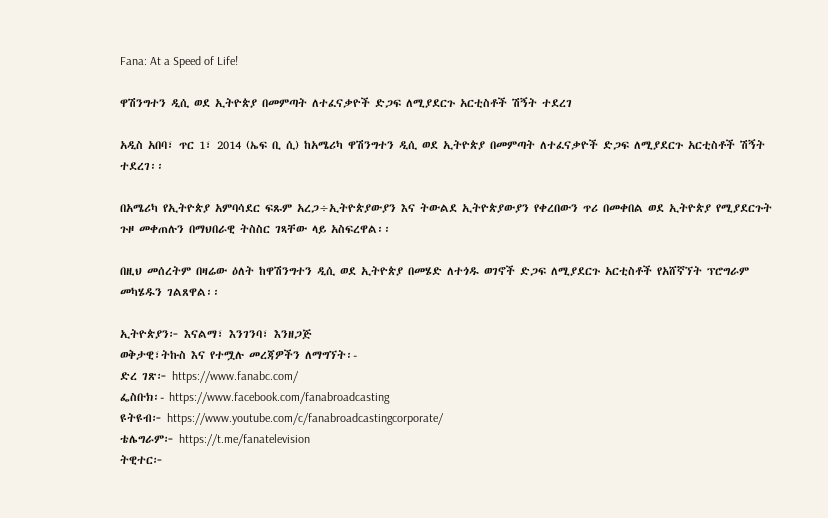Fana: At a Speed of Life!

ዋሽንግተን ዲሲ ወደ ኢትዮጵያ በመምጣት ለተፈናቃዮች ድጋፍ ለሚያደርጉ አርቲስቶች ሽኝት ተደረገ

አዲስ አበባ፣ ጥር 1፣ 2014 (ኤፍ ቢ ሲ) ከአሜሪካ ዋሽንግተን ዲሲ ወደ ኢትዮጵያ በመምጣት ለተፈናቃዮች ድጋፍ ለሚያደርጉ አርቲስቶች ሽኝት ተደረገ፡፡

በአሜሪካ የኢትዮጵያ አምባሳደር ፍጹም አረጋ÷ኢትዮጵያውያን እና ትውልደ ኢትዮጵያውያን የቀረበውን ጥሪ በመቀበል ወደ ኢትዮጵያ የሚያደርጉት ጉዞ መቀጠሉን በማህበራዊ ትስስር ገጻቸው ላይ አስፍረዋል፡፡

በዚህ መሰረትም በዛሬው ዕለት ከዋሽንግተን ዲሲ ወደ ኢትዮጵያ በመሄድ ለተጎዱ ወገኖች ድጋፍ ለሚያደርጉ አርቲስቶች የአሸኛኘት ፕሮግራም መካሄዱን ገልጸዋል፡፡

ኢትዮጵያን፦ እናልማ፣ እንገንባ፣ እንዘጋጅ
ወቅታዊ፣ትኩስ እና የተሟሉ መረጃዎችን ለማግኘት፡-
ድረ ገጽ፦ https://www.fanabc.com/
ፌስቡክ፡- https://www.facebook.com/fanabroadcasting
ዩትዩብ፦ https://www.youtube.com/c/fanabroadcastingcorporate/
ቴሌግራም፦ https://t.me/fanatelevision
ትዊተር፦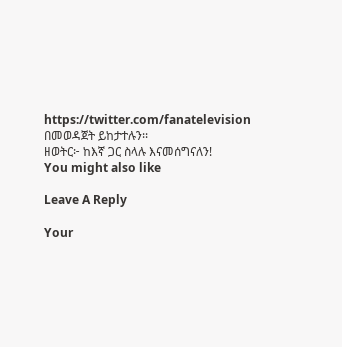https://twitter.com/fanatelevision በመወዳጀት ይከታተሉን፡፡
ዘወትር፦ ከእኛ ጋር ስላሉ እናመሰግናለን!
You might also like

Leave A Reply

Your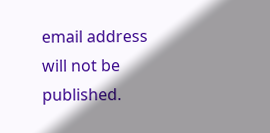email address will not be published.